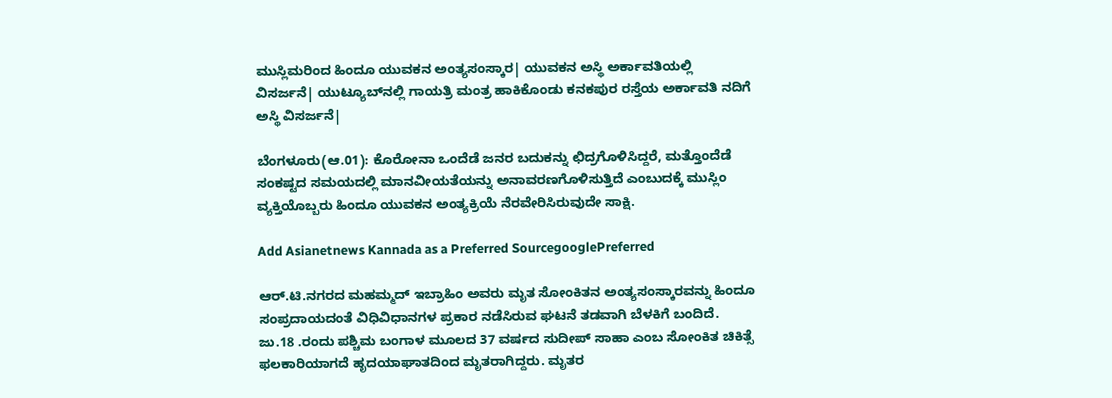ಮುಸ್ಲಿಮರಿಂದ ಹಿಂದೂ ಯುವಕನ ಅಂತ್ಯಸಂಸ್ಕಾರ| ಯುವಕನ ಅಸ್ಥಿ ಅರ್ಕಾವತಿಯಲ್ಲಿ ವಿಸರ್ಜನೆ| ಯುಟ್ಯೂಬ್‌ನಲ್ಲಿ ಗಾಯತ್ರಿ ಮಂತ್ರ ಹಾಕಿಕೊಂಡು ಕನಕಪುರ ರಸ್ತೆಯ ಅರ್ಕಾವತಿ ನದಿಗೆ ಅಸ್ಥಿ ವಿಸರ್ಜನೆ|

ಬೆಂಗಳೂರು(ಆ.01): ಕೊರೋನಾ ಒಂದೆಡೆ ಜನರ ಬದುಕನ್ನು ಛಿದ್ರಗೊಳಿಸಿದ್ದರೆ, ಮತ್ತೊಂದೆಡೆ ಸಂಕಷ್ಟದ ಸಮಯದಲ್ಲಿ ಮಾನವೀಯತೆಯನ್ನು ಅನಾವರಣಗೊಳಿಸುತ್ತಿದೆ ಎಂಬುದಕ್ಕೆ ಮುಸ್ಲಿಂ ವ್ಯಕ್ತಿಯೊಬ್ಬರು ಹಿಂದೂ ಯುವಕನ ಅಂತ್ಯಕ್ರಿಯೆ ನೆರವೇರಿಸಿರುವುದೇ ಸಾಕ್ಷಿ.

Add Asianetnews Kannada as a Preferred SourcegooglePreferred

ಆರ್‌.ಟಿ.ನಗರದ ಮಹಮ್ಮದ್‌ ಇಬ್ರಾಹಿಂ ಅವರು ಮೃತ ಸೋಂಕಿತನ ಅಂತ್ಯಸಂಸ್ಕಾರವನ್ನು ಹಿಂದೂ ಸಂಪ್ರದಾಯದಂತೆ ವಿಧಿವಿಧಾನಗಳ ಪ್ರಕಾರ ನಡೆಸಿರುವ ಘಟನೆ ತಡವಾಗಿ ಬೆಳಕಿಗೆ ಬಂದಿದೆ. ಜು.18 .ರಂದು ಪಶ್ಚಿಮ ಬಂಗಾಳ ಮೂಲದ 37 ವರ್ಷದ ಸುದೀಪ್‌ ಸಾಹಾ ಎಂಬ ಸೋಂಕಿತ ಚಿಕಿತ್ಸೆ ಫಲಕಾರಿಯಾಗದೆ ಹೃದಯಾಘಾತದಿಂದ ಮೃತರಾಗಿದ್ದರು. ಮೃತರ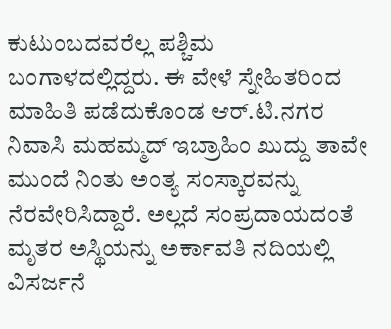ಕುಟುಂಬದವರೆಲ್ಲ ಪಶ್ಚಿಮ ಬಂಗಾಳದಲ್ಲಿದ್ದರು. ಈ ವೇಳೆ ಸ್ನೇಹಿತರಿಂದ ಮಾಹಿತಿ ಪಡೆದುಕೊಂಡ ಆರ್‌.ಟಿ.ನಗರ ನಿವಾಸಿ ಮಹಮ್ಮದ್‌ ಇಬ್ರಾಹಿಂ ಖುದ್ದು ತಾವೇ ಮುಂದೆ ನಿಂತು ಅಂತ್ಯ ಸಂಸ್ಕಾರವನ್ನು ನೆರವೇರಿಸಿದ್ದಾರೆ. ಅಲ್ಲದೆ ಸಂಪ್ರದಾಯದಂತೆ ಮೃತರ ಅಸ್ಥಿಯನ್ನು ಅರ್ಕಾವತಿ ನದಿಯಲ್ಲಿ ವಿಸರ್ಜನೆ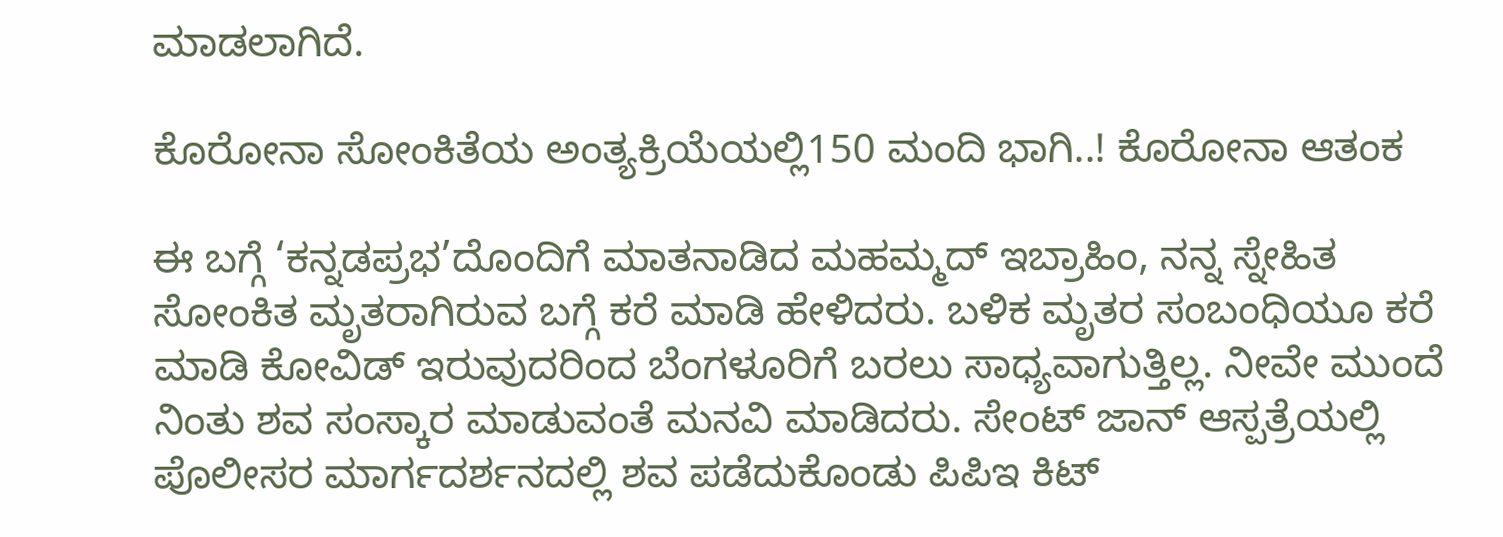ಮಾಡಲಾಗಿದೆ.

ಕೊರೋನಾ ಸೋಂಕಿತೆಯ ಅಂತ್ಯಕ್ರಿಯೆಯಲ್ಲಿ150 ಮಂದಿ ಭಾಗಿ..! ಕೊರೋನಾ ಆತಂಕ

ಈ ಬಗ್ಗೆ ‘ಕನ್ನಡಪ್ರಭ’ದೊಂದಿಗೆ ಮಾತನಾಡಿದ ಮಹಮ್ಮದ್‌ ಇಬ್ರಾಹಿಂ, ನನ್ನ ಸ್ನೇಹಿತ ಸೋಂಕಿತ ಮೃತರಾಗಿರುವ ಬಗ್ಗೆ ಕರೆ ಮಾಡಿ ಹೇಳಿದರು. ಬಳಿಕ ಮೃತರ ಸಂಬಂಧಿಯೂ ಕರೆ ಮಾಡಿ ಕೋವಿಡ್‌ ಇರುವುದರಿಂದ ಬೆಂಗಳೂರಿಗೆ ಬರಲು ಸಾಧ್ಯವಾಗುತ್ತಿಲ್ಲ. ನೀವೇ ಮುಂದೆ ನಿಂತು ಶವ ಸಂಸ್ಕಾರ ಮಾಡುವಂತೆ ಮನವಿ ಮಾಡಿದರು. ಸೇಂಟ್‌ ಜಾನ್‌ ಆಸ್ಪತ್ರೆಯಲ್ಲಿ ಪೊಲೀಸರ ಮಾರ್ಗದರ್ಶನದಲ್ಲಿ ಶವ ಪಡೆದುಕೊಂಡು ಪಿಪಿಇ ಕಿಟ್‌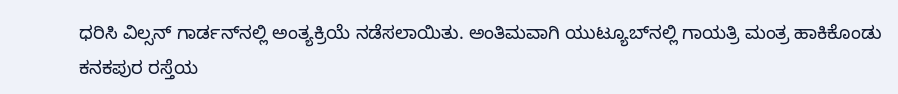ಧರಿಸಿ ವಿಲ್ಸನ್‌ ಗಾರ್ಡನ್‌ನಲ್ಲಿ ಅಂತ್ಯಕ್ರಿಯೆ ನಡೆಸಲಾಯಿತು. ಅಂತಿಮವಾಗಿ ಯುಟ್ಯೂಬ್‌ನಲ್ಲಿ ಗಾಯತ್ರಿ ಮಂತ್ರ ಹಾಕಿಕೊಂಡು ಕನಕಪುರ ರಸ್ತೆಯ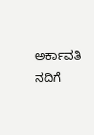ಅರ್ಕಾವತಿ ನದಿಗೆ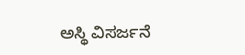ಅಸ್ಥಿ ವಿಸರ್ಜನೆ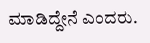ಮಾಡಿದ್ದೇನೆ ಎಂದರು.